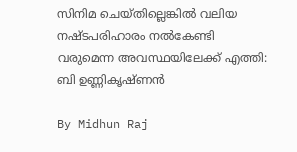സിനിമ ചെയ്തില്ലെങ്കില്‍ വലിയ നഷ്ടപരിഹാരം നല്‍കേണ്ടി വരുമെന്ന അവസ്ഥയിലേക്ക് എത്തി: ബി ഉണ്ണികൃഷ്ണന്‍

By Midhun Raj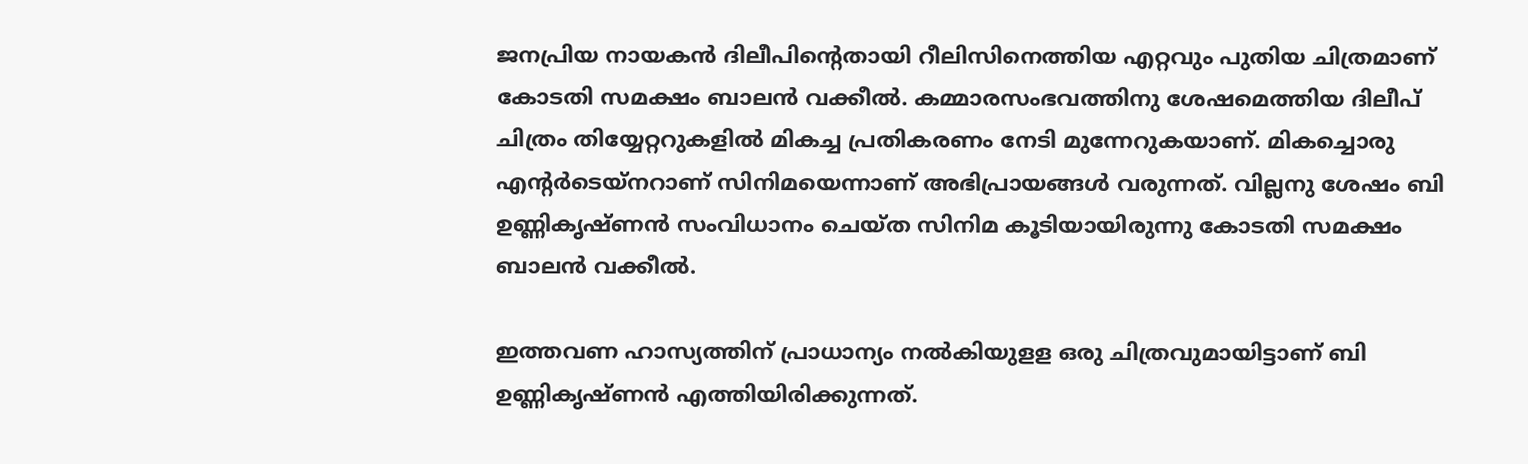ജനപ്രിയ നായകന്‍ ദിലീപിന്റെതായി റീലിസിനെത്തിയ എറ്റവും പുതിയ ചിത്രമാണ് കോടതി സമക്ഷം ബാലന്‍ വക്കീല്‍. കമ്മാരസംഭവത്തിനു ശേഷമെത്തിയ ദിലീപ് ചിത്രം തിയ്യേറ്ററുകളില്‍ മികച്ച പ്രതികരണം നേടി മുന്നേറുകയാണ്. മികച്ചൊരു എന്റര്‍ടെയ്‌നറാണ് സിനിമയെന്നാണ് അഭിപ്രായങ്ങള്‍ വരുന്നത്. വില്ലനു ശേഷം ബി ഉണ്ണികൃഷ്ണന്‍ സംവിധാനം ചെയ്ത സിനിമ കൂടിയായിരുന്നു കോടതി സമക്ഷം ബാലന്‍ വക്കീല്‍.

ഇത്തവണ ഹാസ്യത്തിന് പ്രാധാന്യം നല്‍കിയുളള ഒരു ചിത്രവുമായിട്ടാണ് ബി ഉണ്ണികൃഷ്ണന്‍ എത്തിയിരിക്കുന്നത്.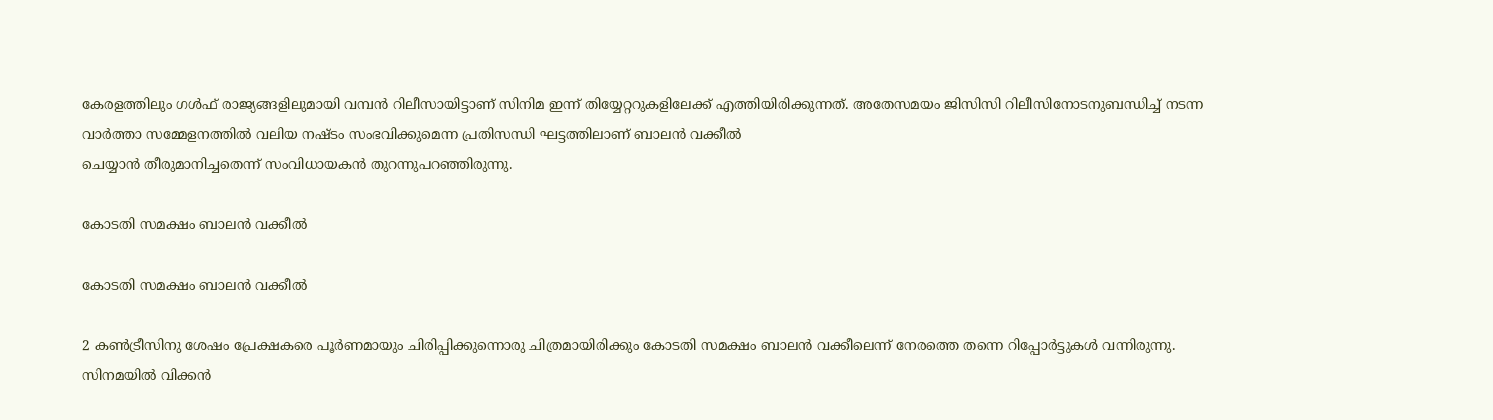കേരളത്തിലും ഗള്‍ഫ് രാജ്യങ്ങളിലുമായി വമ്പന്‍ റിലീസായിട്ടാണ് സിനിമ ഇന്ന് തിയ്യേറ്ററുകളിലേക്ക് എത്തിയിരിക്കുന്നത്. അതേസമയം ജിസിസി റിലീസിനോടനുബന്ധിച്ച്‌ നടന്ന വാര്‍ത്താ സമ്മേളനത്തില്‍ വലിയ നഷ്ടം സംഭവിക്കുമെന്ന പ്രതിസന്ധി ഘട്ടത്തിലാണ് ബാലന്‍ വക്കീല്‍
ചെയ്യാന്‍ തീരുമാനിച്ചതെന്ന് സംവിധായകന്‍ തുറന്നുപറഞ്ഞിരുന്നു.

കോടതി സമക്ഷം ബാലന്‍ വക്കീല്‍

കോടതി സമക്ഷം ബാലന്‍ വക്കീല്‍

2 കണ്‍ട്രീസിനു ശേഷം പ്രേക്ഷകരെ പൂര്‍ണമായും ചിരിപ്പിക്കുന്നൊരു ചിത്രമായിരിക്കും കോടതി സമക്ഷം ബാലന്‍ വക്കീലെന്ന് നേരത്തെ തന്നെ റിപ്പോര്‍ട്ടുകള്‍ വന്നിരുന്നു. സിനമയില്‍ വിക്കന്‍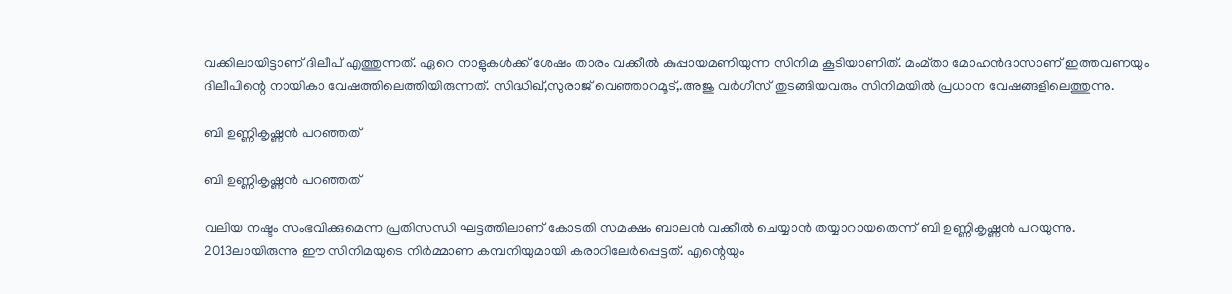വക്കിലായിട്ടാണ് ദിലീപ് എത്തുന്നത്. ഏറെ നാളുകള്‍ക്ക് ശേഷം താരം വക്കീല്‍ കുപ്പായമണിയുന്ന സിനിമ കൂടിയാണിത്. മംമ്താ മോഹന്‍ദാസാണ് ഇത്തവണയും ദിലീപിന്റെ നായികാ വേഷത്തിലെത്തിയിരുന്നത്. സിദ്ധിഖ്,സുരാജ് വെഞ്ഞാറമൂട്,.അജു വര്‍ഗീസ് തുടങ്ങിയവരും സിനിമയില്‍ പ്രധാന വേഷങ്ങളിലെത്തുന്നു.

ബി ഉണ്ണികൃഷ്ണന്‍ പറഞ്ഞത്

ബി ഉണ്ണികൃഷ്ണന്‍ പറഞ്ഞത്

വലിയ നഷ്ടം സംഭവിക്കുമെന്ന പ്രതിസന്ധി ഘട്ടത്തിലാണ് കോടതി സമക്ഷം ബാലന്‍ വക്കീല്‍ ചെയ്യാന്‍ തയ്യാറായതെന്ന് ബി ഉണ്ണികൃഷ്ണന്‍ പറയുന്നു. 2013ലായിരുന്നു ഈ സിനിമയുടെ നിര്‍മ്മാണ കമ്പനിയുമായി കരാറിലേര്‍പ്പെട്ടത്. എന്റെയും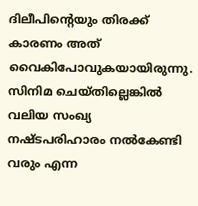ദിലീപിന്റെയും തിരക്ക് കാരണം അത് വൈകിപോവുകയായിരുന്നു. സിനിമ ചെയ്തില്ലെങ്കില്‍ വലിയ സംഖ്യ നഷ്ടപരിഹാരം നല്‍കേണ്ടി വരും എന്ന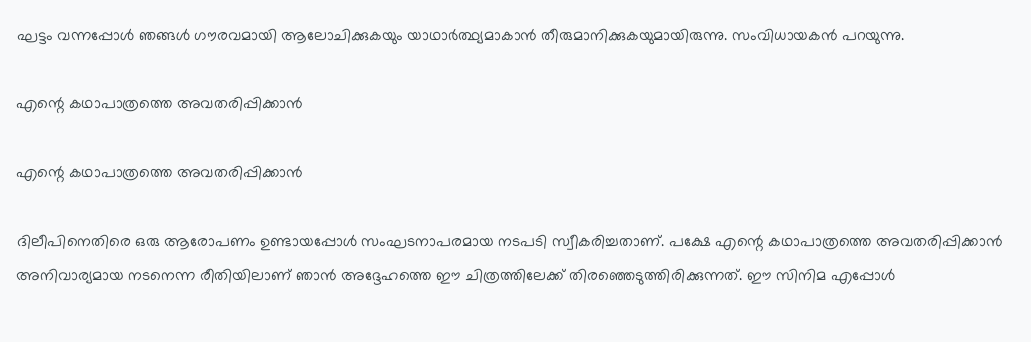ഘട്ടം വന്നപ്പോള്‍ ഞങ്ങള്‍ ഗൗരവമായി ആലോചിക്കുകയും യാഥാര്‍ത്ഥ്യമാകാന്‍ തീരുമാനിക്കുകയുമായിരുന്നു. സംവിധായകന്‍ പറയുന്നു.

എന്റെ കഥാപാത്രത്തെ അവതരിപ്പിക്കാന്‍

എന്റെ കഥാപാത്രത്തെ അവതരിപ്പിക്കാന്‍

ദിലീപിനെതിരെ ഒരു ആരോപണം ഉണ്ടായപ്പോള്‍ സംഘടനാപരമായ നടപടി സ്വീകരിച്ചതാണ്. പക്ഷേ എന്റെ കഥാപാത്രത്തെ അവതരിപ്പിക്കാന്‍ അനിവാര്യമായ നടനെന്ന രീതിയിലാണ് ഞാന്‍ അദ്ദേഹത്തെ ഈ ചിത്രത്തിലേക്ക് തിരഞ്ഞെടുത്തിരിക്കുന്നത്. ഈ സിനിമ എപ്പോള്‍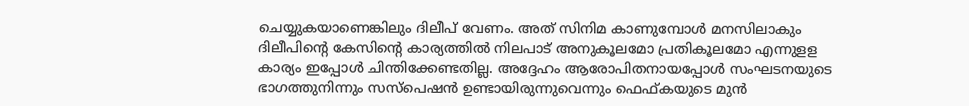ചെയ്യുകയാണെങ്കിലും ദിലീപ് വേണം. അത് സിനിമ കാണുമ്പോള്‍ മനസിലാകും ദിലീപിന്റെ കേസിന്റെ കാര്യത്തില്‍ നിലപാട് അനുകൂലമോ പ്രതികൂലമോ എന്നുളള കാര്യം ഇപ്പോള്‍ ചിന്തിക്കേണ്ടതില്ല. അദ്ദേഹം ആരോപിതനായപ്പോള്‍ സംഘടനയുടെ ഭാഗത്തുനിന്നും സസ്‌പെഷന്‍ ഉണ്ടായിരുന്നുവെന്നും ഫെഫ്കയുടെ മുന്‍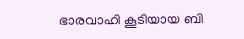ഭാരവാഹി കൂടിയായ ബി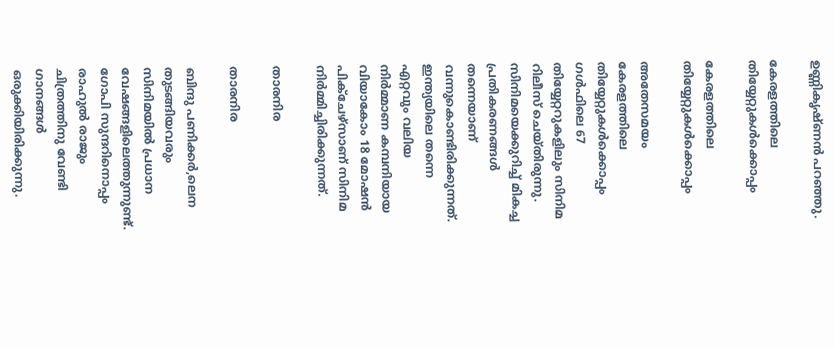ഉണ്ണികൃഷ്ണന്‍ പറഞ്ഞു.

കേരളത്തിലെ തിയ്യേറ്റുകള്‍ക്കൊപ്പം

കേരളത്തിലെ തിയ്യേറ്റുകള്‍ക്കൊപ്പം

അതേസമയം കേരളത്തിലെ തിയ്യേറ്റുകള്‍ക്കൊപ്പം ഗള്‍ഫിലെ 67 തിയ്യേറ്ററുകളിലും സിനിമ റിലീസ് ചെയ്തിരുന്നു. സിനിമയെക്കുറിച്ച് മികച്ച പ്രതികരണങ്ങള്‍ തന്നെയാണ് വന്നുകൊണ്ടിരിക്കുന്നത്. ഇന്ത്യയിലെ തന്നെ എറ്റവും വലിയ നിര്‍മ്മാണ കമ്പനിയായ വിയാകോം 18 മോഷന്‍ പിക്‌ചേഴ്സാണ് സിനിമ നിര്‍മ്മിച്ചിരിക്കുന്നത്.

താരനിര

താരനിര

ബിന്ദു പണിക്കര്‍,ലെന തുടങ്ങിയവരും സിനിമയില്‍ പ്രധാന വേഷങ്ങളിലെത്തുന്നുണ്ട്. ഗോപി സുന്ദറിനൊപ്പം രാഹുല്‍ രാജും ചിത്രത്തിനു വേണ്ടി ഗാനങ്ങള്‍ ഒരുക്കിയിരിക്കുന്നു.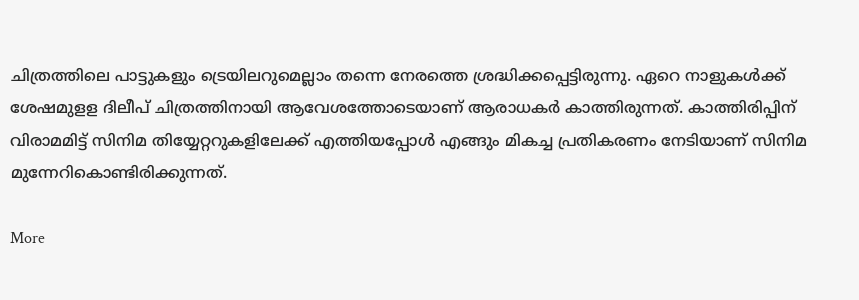ചിത്രത്തിലെ പാട്ടുകളും ട്രെയിലറുമെല്ലാം തന്നെ നേരത്തെ ശ്രദ്ധിക്കപ്പെട്ടിരുന്നു. ഏറെ നാളുകള്‍ക്ക് ശേഷമുളള ദിലീപ് ചിത്രത്തിനായി ആവേശത്തോടെയാണ് ആരാധകര്‍ കാത്തിരുന്നത്. കാത്തിരിപ്പിന് വിരാമമിട്ട് സിനിമ തിയ്യേറ്ററുകളിലേക്ക് എത്തിയപ്പോള്‍ എങ്ങും മികച്ച പ്രതികരണം നേടിയാണ് സിനിമ മുന്നേറികൊണ്ടിരിക്കുന്നത്.

More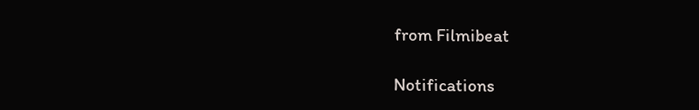from Filmibeat

Notifications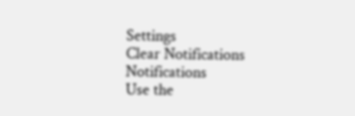Settings
Clear Notifications
Notifications
Use the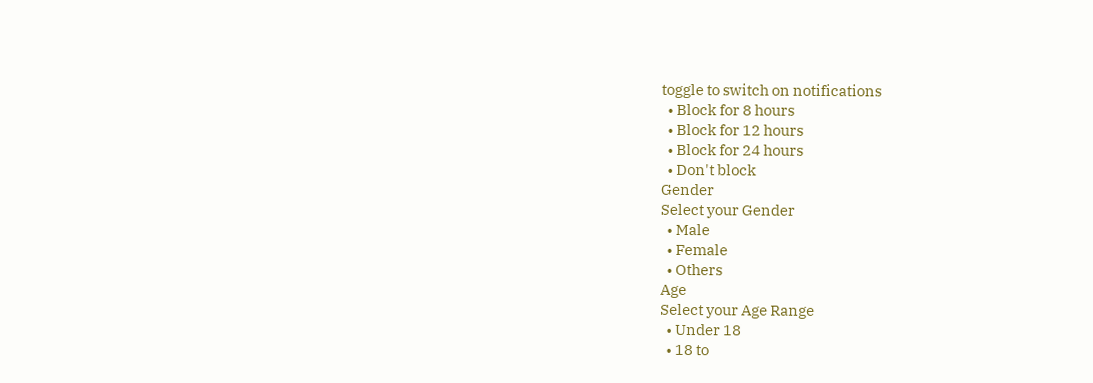toggle to switch on notifications
  • Block for 8 hours
  • Block for 12 hours
  • Block for 24 hours
  • Don't block
Gender
Select your Gender
  • Male
  • Female
  • Others
Age
Select your Age Range
  • Under 18
  • 18 to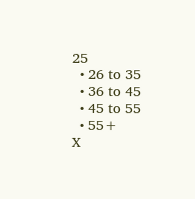25
  • 26 to 35
  • 36 to 45
  • 45 to 55
  • 55+
X